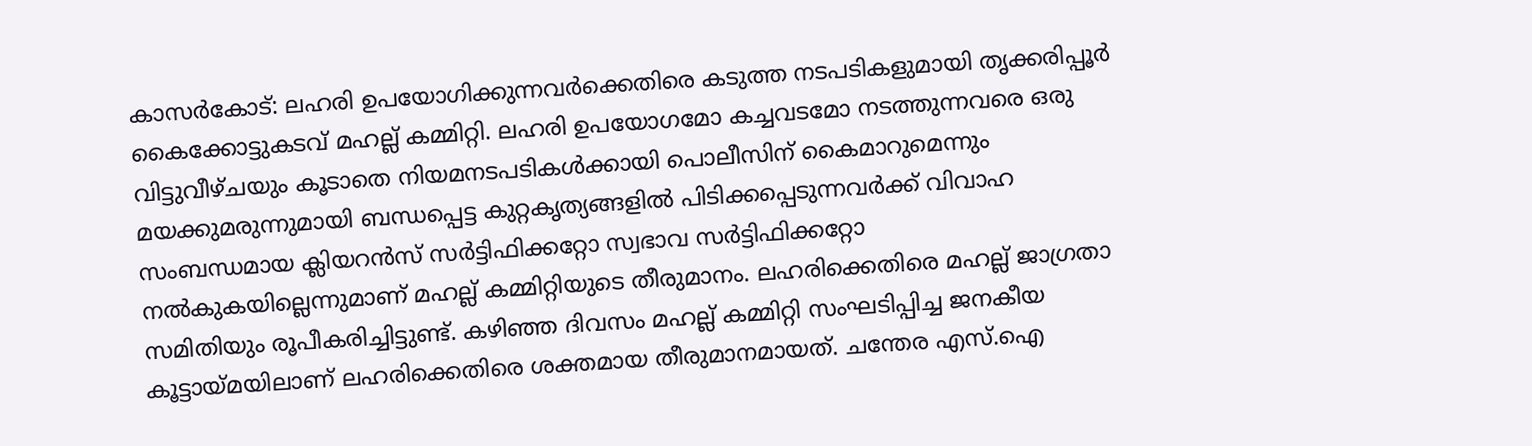കാസർകോട്: ലഹരി ഉപയോഗിക്കുന്നവർക്കെതിരെ കടുത്ത നടപടികളുമായി തൃക്കരിപ്പൂർ കൈക്കോട്ടുകടവ് മഹല്ല് കമ്മിറ്റി. ലഹരി ഉപയോഗമോ കച്ചവടമോ നടത്തുന്നവരെ ഒരു വിട്ടുവീഴ്ചയും കൂടാതെ നിയമനടപടികൾക്കായി പൊലീസിന് കൈമാറുമെന്നും മയക്കുമരുന്നുമായി ബന്ധപ്പെട്ട കുറ്റകൃത്യങ്ങളിൽ പിടിക്കപ്പെടുന്നവർക്ക് വിവാഹ സംബന്ധമായ ക്ലിയറൻസ് സർട്ടിഫിക്കറ്റോ സ്വഭാവ സർട്ടിഫിക്കറ്റോ നൽകുകയില്ലെന്നുമാണ് മഹല്ല് കമ്മിറ്റിയുടെ തീരുമാനം. ലഹരിക്കെതിരെ മഹല്ല് ജാഗ്രതാ സമിതിയും രൂപീകരിച്ചിട്ടുണ്ട്. കഴിഞ്ഞ ദിവസം മഹല്ല് കമ്മിറ്റി സംഘടിപ്പിച്ച ജനകീയ കൂട്ടായ്മയിലാണ് ലഹരിക്കെതിരെ ശക്തമായ തീരുമാനമായത്. ചന്തേര എസ്.ഐ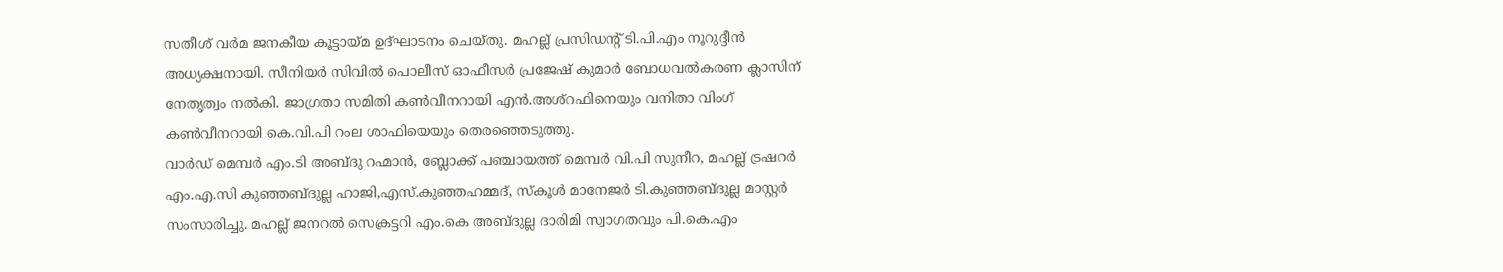സതീശ് വർമ ജനകീയ കൂട്ടായ്മ ഉദ്ഘാടനം ചെയ്തു. മഹല്ല് പ്രസിഡൻ്റ് ടി.പി.എം നൂറുദ്ദീൻ അധ്യക്ഷനായി. സീനിയർ സിവിൽ പൊലീസ് ഓഫീസർ പ്രജേഷ് കുമാർ ബോധവൽകരണ ക്ലാസിന് നേതൃത്വം നൽകി. ജാഗ്രതാ സമിതി കൺവീനറായി എൻ.അശ്റഫിനെയും വനിതാ വിംഗ് കൺവീനറായി കെ.വി.പി റംല ശാഫിയെയും തെരഞ്ഞെടുത്തു.
വാർഡ് മെമ്പർ എം.ടി അബ്ദു റഹ്മാൻ, ബ്ലോക്ക് പഞ്ചായത്ത് മെമ്പർ വി.പി സുനീറ, മഹല്ല് ട്രഷറർ എം.എ.സി കുഞ്ഞബ്ദുല്ല ഹാജി,എസ്.കുഞ്ഞഹമ്മദ്, സ്കൂൾ മാനേജർ ടി.കുഞ്ഞബ്ദുല്ല മാസ്റ്റർ സംസാരിച്ചു. മഹല്ല് ജനറൽ സെക്രട്ടറി എം.കെ അബ്ദുല്ല ദാരിമി സ്വാഗതവും പി.കെ.എം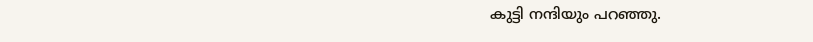കുട്ടി നന്ദിയും പറഞ്ഞു.